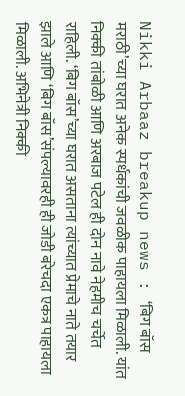Nikki Arbaaz breakup news : ‘बिग बॉस मराठी’च्या घरात अनेक स्पर्धकांची जवळीक पाहायला मिळाली. यांत निक्की तांबोळी आणि अरबाज पटेल ही दोन नावे नेहमीच चर्चेत राहिली. ‘बिग बॉस’च्या घरात असताना त्यांच्यात प्रेमाचे नाते तयार झाले आणि ‘बिग बॉस’संपल्यावरही ही जोडी बरेचदा एकत्र पाहायला मिळाली. अभिनेत्री निक्की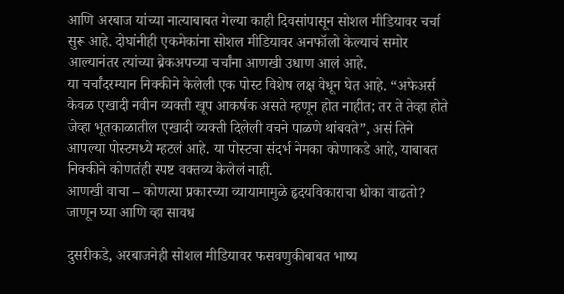आणि अरबाज यांच्या नात्याबाबत गेल्या काही दिवसांपासून सोशल मीडियावर चर्चा सुरू आहे. दोघांनीही एकमेकांना सोशल मीडियावर अनफॉलो केल्याचं समोर आल्यानंतर त्यांच्या ब्रेकअपच्या चर्चांना आणखी उधाण आलं आहे.
या चर्चांदरम्यान निक्कीने केलेली एक पोस्ट विशेष लक्ष वेधून घेत आहे. “अफेअर्स केवळ एखादी नवीन व्यक्ती खूप आकर्षक असते म्हणून होत नाहीत; तर ते तेव्हा होते जेव्हा भूतकाळातील एखादी व्यक्ती दिलेली वचने पाळणे थांबवते”, असं तिने आपल्या पोस्टमध्ये म्हटलं आहे. या पोस्टचा संदर्भ नेमका कोणाकडे आहे, याबाबत निक्कीने कोणतंही स्पष्ट वक्तव्य केलेलं नाही.
आणखी वाचा – कोणत्या प्रकारच्या व्यायामामुळे हृदयविकाराचा धोका वाढतो? जाणून घ्या आणि व्हा सावध

दुसरीकडे, अरबाजनेही सोशल मीडियावर फसवणुकीबाबत भाष्य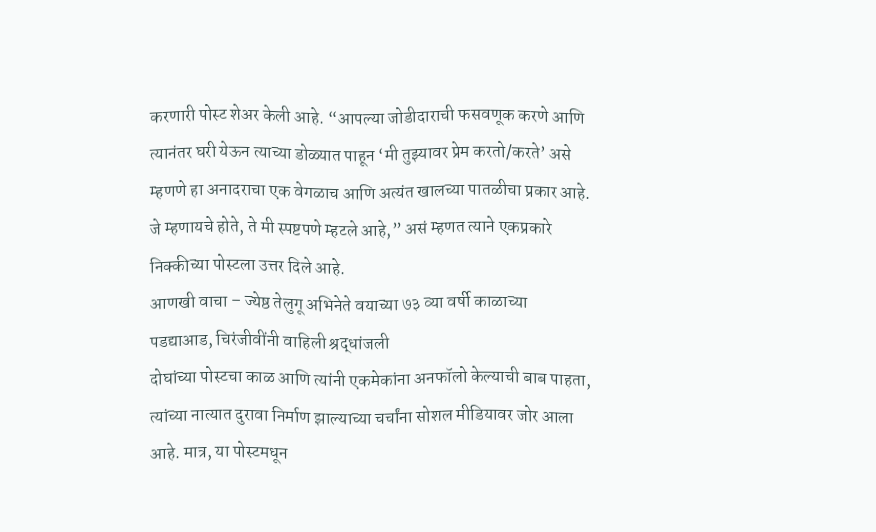करणारी पोस्ट शेअर केली आहे. “आपल्या जोडीदाराची फसवणूक करणे आणि त्यानंतर घरी येऊन त्याच्या डोळ्यात पाहून ‘मी तुझ्यावर प्रेम करतो/करते’ असे म्हणणे हा अनादराचा एक वेगळाच आणि अत्यंत खालच्या पातळीचा प्रकार आहे. जे म्हणायचे होते, ते मी स्पष्टपणे म्हटले आहे,” असं म्हणत त्याने एकप्रकारे निक्कीच्या पोस्टला उत्तर दिले आहे.
आणखी वाचा – ज्येष्ठ तेलुगू अभिनेते वयाच्या ७३ व्या वर्षी काळाच्या पडद्याआड, चिरंजीवींनी वाहिली श्रद्धांजली
दोघांच्या पोस्टचा काळ आणि त्यांनी एकमेकांना अनफॉलो केल्याची बाब पाहता, त्यांच्या नात्यात दुरावा निर्माण झाल्याच्या चर्चांना सोशल मीडियावर जोर आला आहे. मात्र, या पोस्टमधून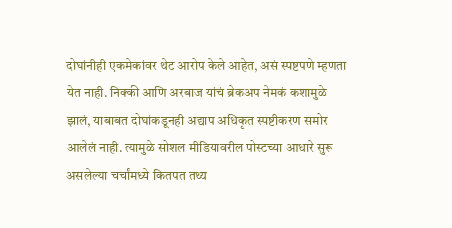दोघांनीही एकमेकांवर थेट आरोप केले आहेत, असं स्पष्टपणे म्हणता येत नाही. निक्की आणि अरबाज यांचं ब्रेकअप नेमकं कशामुळे झालं, याबाबत दोघांकडूनही अद्याप अधिकृत स्पष्टीकरण समोर आलेलं नाही. त्यामुळे सोशल मीडियावरील पोस्टच्या आधारे सुरू असलेल्या चर्चांमध्ये कितपत तथ्य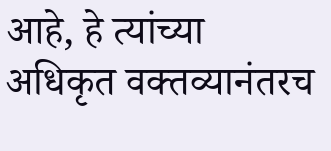आहे, हे त्यांच्या अधिकृत वक्तव्यानंतरच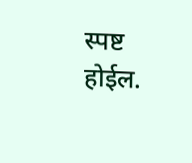स्पष्ट होईल.